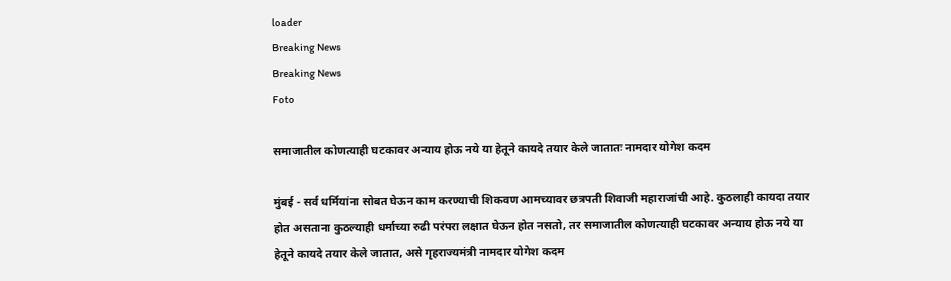loader
Breaking News
Breaking News
Foto

समाजातील कोणत्याही घटकावर अन्याय होऊ नये या हेतूने कायदे तयार केले जातातः नामदार योगेश कदम

मुंबई - सर्व धर्मियांना सोबत घेऊन काम करण्याची शिकवण आमच्यावर छत्रपती शिवाजी महाराजांची आहे. कुठलाही कायदा तयार होत असताना कुठल्याही धर्माच्या रुढी परंपरा लक्षात घेऊन होत नसतो, तर समाजातील कोणत्याही घटकावर अन्याय होऊ नये या हेतूने कायदे तयार केले जातात, असे गृहराज्यमंत्री नामदार योगेश कदम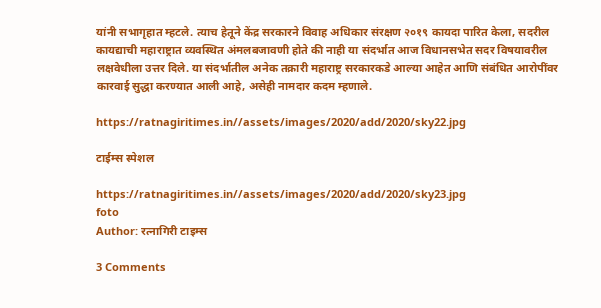यांनी सभागृहात म्हटले. त्याच हेतूने केंद्र सरकारने विवाह अधिकार संरक्षण २०१९ कायदा पारित केला, सदरील कायद्याची महाराष्ट्रात व्यवस्थित अंमलबजावणी होते की नाही या संदर्भात आज विधानसभेत सदर विषयावरील लक्षवेधीला उत्तर दिले. या संदर्भातील अनेक तक्रारी महाराष्ट्र सरकारकडे आल्या आहेत आणि संबंधित आरोपींवर कारवाई सुद्धा करण्यात आली आहे, असेही नामदार कदम म्हणाले.

https://ratnagiritimes.in//assets/images/2020/add/2020/sky22.jpg

टाईम्स स्पेशल

https://ratnagiritimes.in//assets/images/2020/add/2020/sky23.jpg
foto
Author: रत्नागिरी टाइम्स

3 Comments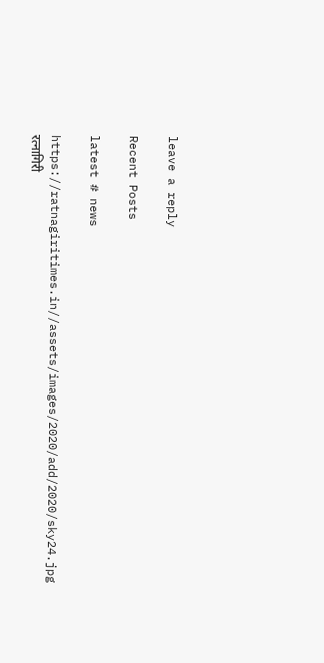leave a reply

Recent Posts

latest # news

https://ratnagiritimes.in//assets/images/2020/add/2020/sky24.jpg
रत्नागिरी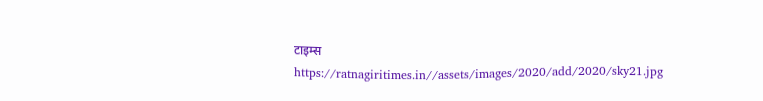टाइम्स
https://ratnagiritimes.in//assets/images/2020/add/2020/sky21.jpg